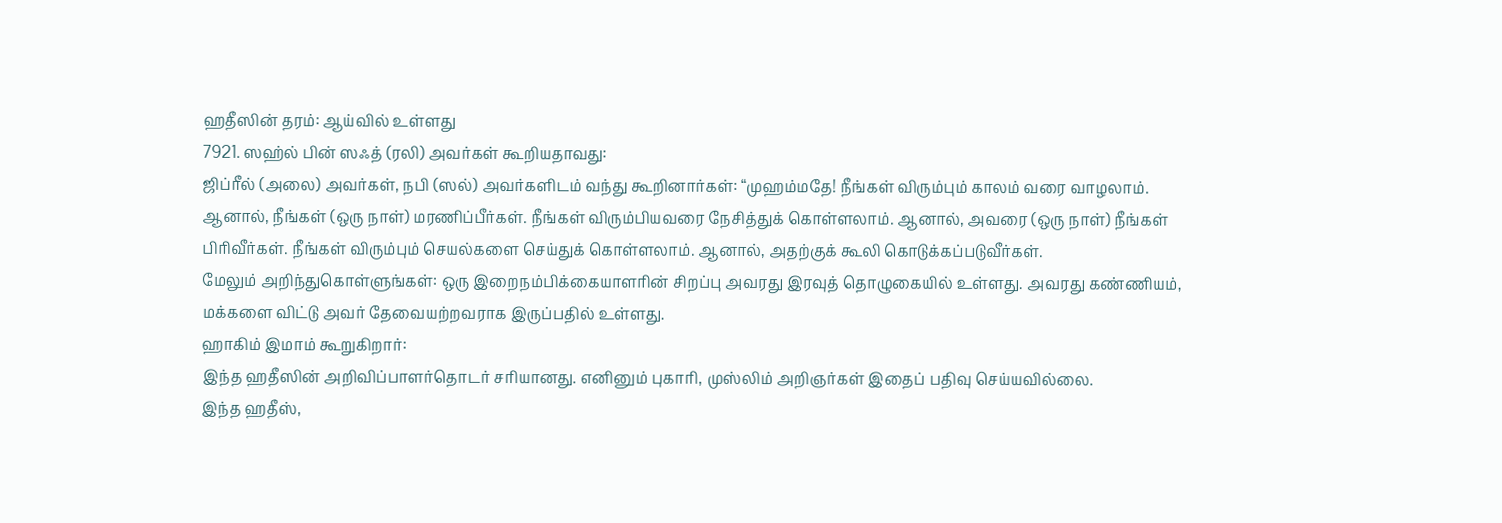ஹதீஸின் தரம்: ஆய்வில் உள்ளது
7921. ஸஹ்ல் பின் ஸஃத் (ரலி) அவர்கள் கூறியதாவது:
ஜிப்ரீல் (அலை) அவர்கள், நபி (ஸல்) அவர்களிடம் வந்து கூறினார்கள்: “முஹம்மதே! நீங்கள் விரும்பும் காலம் வரை வாழலாம். ஆனால், நீங்கள் (ஒரு நாள்) மரணிப்பீர்கள். நீங்கள் விரும்பியவரை நேசித்துக் கொள்ளலாம். ஆனால், அவரை (ஒரு நாள்) நீங்கள் பிரிவீர்கள். நீங்கள் விரும்பும் செயல்களை செய்துக் கொள்ளலாம். ஆனால், அதற்குக் கூலி கொடுக்கப்படுவீர்கள்.
மேலும் அறிந்துகொள்ளுங்கள்: ஒரு இறைநம்பிக்கையாளரின் சிறப்பு அவரது இரவுத் தொழுகையில் உள்ளது. அவரது கண்ணியம், மக்களை விட்டு அவர் தேவையற்றவராக இருப்பதில் உள்ளது.
ஹாகிம் இமாம் கூறுகிறார்:
இந்த ஹதீஸின் அறிவிப்பாளர்தொடர் சரியானது. எனினும் புகாரி, முஸ்லிம் அறிஞர்கள் இதைப் பதிவு செய்யவில்லை.
இந்த ஹதீஸ்,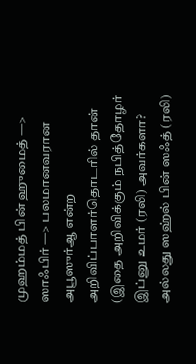முஹம்மத் பின் ஹுமைத் —> ஸாஃபிர் —> பலமானவரான அபூஸுர்ஆ என்ற அறிவிப்பாளர்தொடரில் தான் (இதை அறிவிக்கும் நபித்தோழர் இப்னு உமர் (ரலி) அவர்களா? அல்லது ஸஹ்ல் பின் ஸஃத் (ரலி)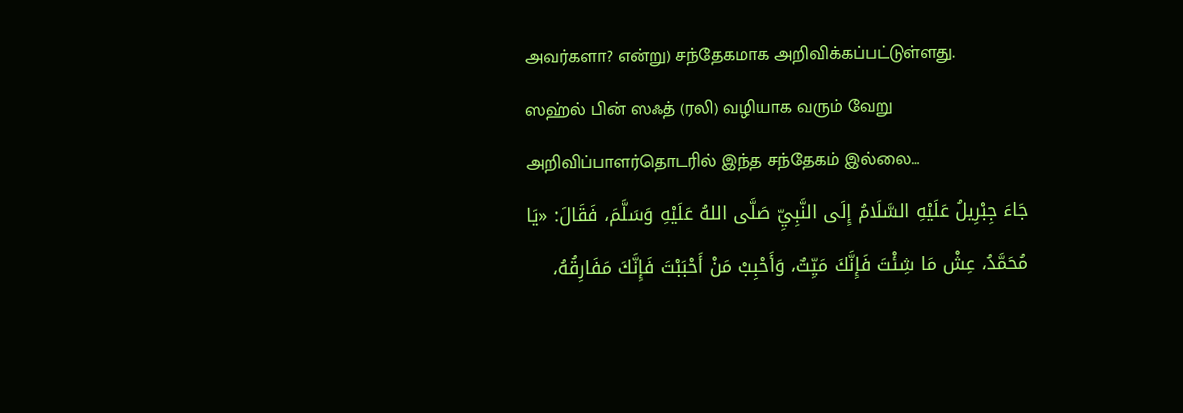அவர்களா? என்று) சந்தேகமாக அறிவிக்கப்பட்டுள்ளது.
ஸஹ்ல் பின் ஸஃத் (ரலி) வழியாக வரும் வேறு அறிவிப்பாளர்தொடரில் இந்த சந்தேகம் இல்லை…
جَاءَ جِبْرِيلُ عَلَيْهِ السَّلَامُ إِلَى النَّبِيِّ صَلَّى اللهُ عَلَيْهِ وَسَلَّمَ، فَقَالَ: «يَا مُحَمَّدُ، عِشْ مَا شِئْتَ فَإِنَّكَ مَيِّتٌ، وَأَحْبِبْ مَنْ أَحْبَبْتَ فَإِنَّكَ مَفَارِقُهُ،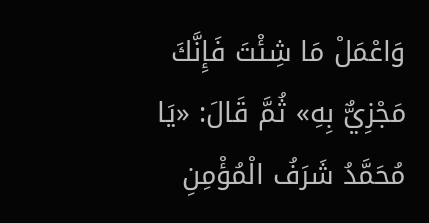وَاعْمَلْ مَا شِئْتَ فَإِنَّكَ مَجْزِيٌّ بِهِ» ثُمَّ قَالَ: «يَا مُحَمَّدُ شَرَفُ الْمُؤْمِنِ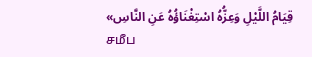قِيَامُ اللَّيْلِ وَعِزُّهُ اسْتِغْنَاؤُهُ عَنِ النَّاسِ»
சமீப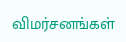விமர்சனங்கள்